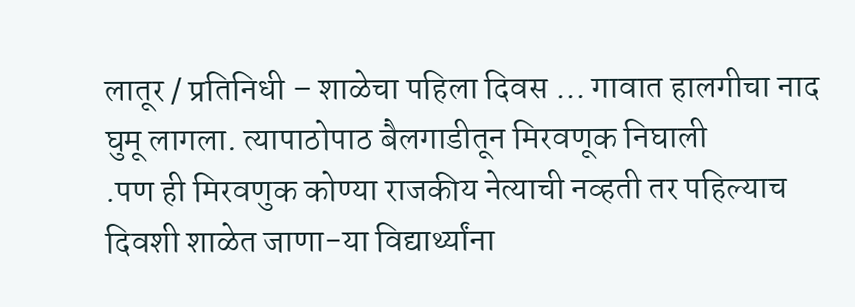लातूर / प्रतिनिधी – शाळेचा पहिला दिवस ... गावात हालगीचा नाद घुमू लागला. त्यापाठोपाठ बैलगाडीतून मिरवणूक निघाली
.पण ही मिरवणुक कोण्या राजकीय नेत्याची नव्हती तर पहिल्याच दिवशी शाळेत जाणा-या विद्यार्थ्यांना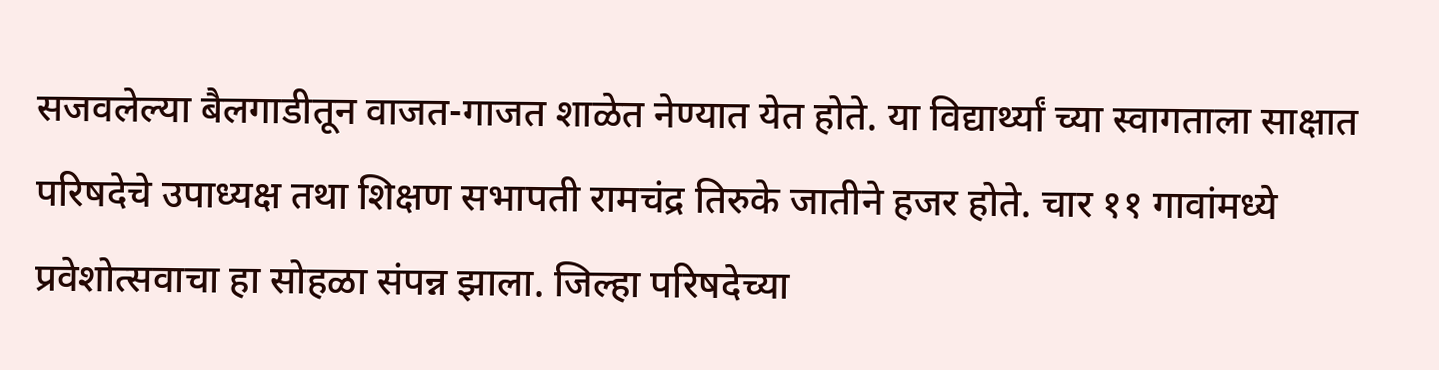सजवलेल्या बैलगाडीतून वाजत-गाजत शाळेत नेण्यात येत होते. या विद्यार्थ्यां च्या स्वागताला साक्षात परिषदेचे उपाध्यक्ष तथा शिक्षण सभापती रामचंद्र तिरुके जातीने हजर होते. चार ११ गावांमध्ये प्रवेशोत्सवाचा हा सोहळा संपन्न झाला. जिल्हा परिषदेच्या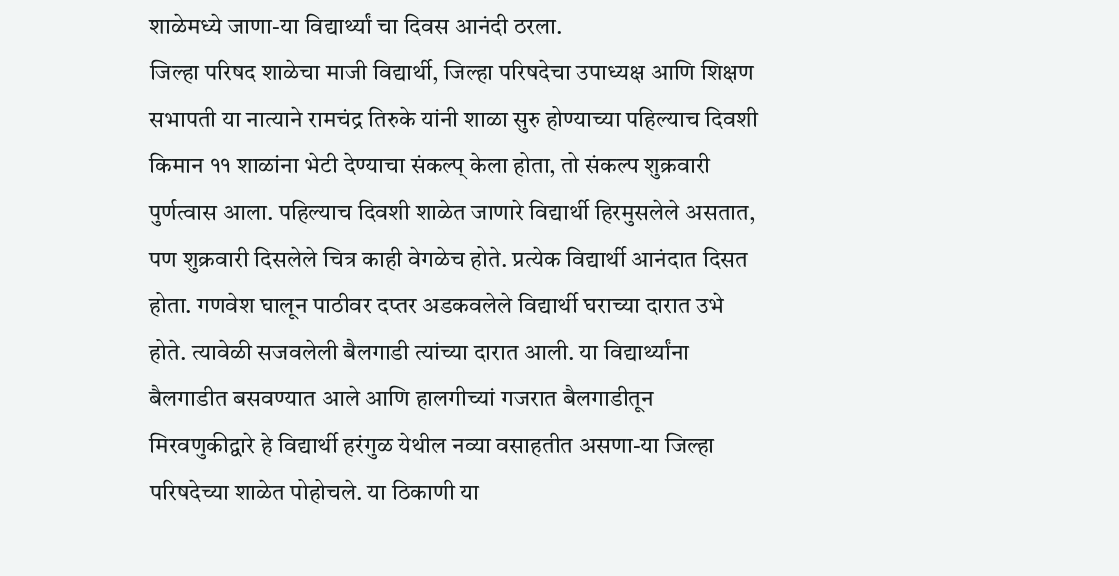शाळेमध्ये जाणा-या विद्यार्थ्यां चा दिवस आनंदी ठरला.
जिल्हा परिषद शाळेचा माजी विद्यार्थी, जिल्हा परिषदेचा उपाध्यक्ष आणि शिक्षण सभापती या नात्याने रामचंद्र तिरुके यांनी शाळा सुरु होण्याच्या पहिल्याच दिवशी किमान ११ शाळांना भेटी देण्याचा संकल्प् केला होता, तो संकल्प शुक्रवारी पुर्णत्वास आला. पहिल्याच दिवशी शाळेत जाणारे विद्यार्थी हिरमुसलेले असतात, पण शुक्रवारी दिसलेले चित्र काही वेगळेच होते. प्रत्येक विद्यार्थी आनंदात दिसत होता. गणवेश घालून पाठीवर दप्तर अडकवलेले विद्यार्थी घराच्या दारात उभे होते. त्यावेळी सजवलेली बैलगाडी त्यांच्या दारात आली. या विद्यार्थ्यांना बैलगाडीत बसवण्यात आले आणि हालगीच्यां गजरात बैलगाडीतून मिरवणुकीद्वारे हे विद्यार्थी हरंगुळ येथील नव्या वसाहतीत असणा-या जिल्हा परिषदेच्या शाळेत पोहोचले. या ठिकाणी या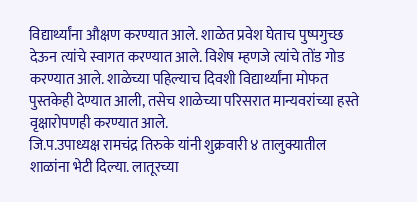विद्यार्थ्यांना औक्षण करण्यात आले. शाळेत प्रवेश घेताच पुष्पगुच्छ देऊन त्यांचे स्वागत करण्यात आले. विशेष म्हणजे त्यांचे तोंड गोड करण्यात आले. शाळेच्या पहिल्याच दिवशी विद्यार्थ्यांना मोफत पुस्तकेही देण्यात आली, तसेच शाळेच्या परिसरात मान्यवरांच्या हस्ते वृक्षारोपणही करण्यात आले.
जि.प.उपाध्यक्ष रामचंद्र तिरुके यांनी शुक्रवारी ४ तालुक्यातील शाळांना भेटी दिल्या. लातूरच्या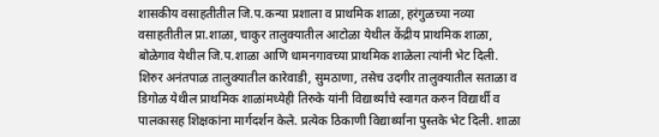शासकीय वसाहतीतील जि.प.कन्या प्रशाला व प्राथमिक शाळा, हरंगुळच्या नव्या वसाहतीतील प्रा.शाळा, चाकुर तालुक्यातील आटोळा येथील केंद्रीय प्राथमिक शाळा, बोळेगाव येथील जि.प.शाळा आणि धामनगावच्या प्राथमिक शाळेला त्यांनी भेट दिली. शिरुर अनंतपाळ तालुक्यातील कारेवाडी, सुमठाणा, तसेच उदगीर तालुक्यातील सताळा व डिगोळ येथील प्राथमिक शाळांमध्येही तिरुके यांनी विद्यार्थ्यांचे स्वागत करुन विद्यार्थी व पालकासह शिक्षकांना मार्गदर्शन केले. प्रत्येक ठिकाणी विद्यार्थ्यांना पुस्तके भेट दिली. शाळा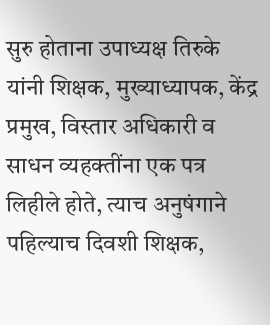सुरु होताना उपाध्यक्ष तिरुके यांनी शिक्षक, मुख्याध्यापक, केंद्र प्रमुख, विस्तार अधिकारी व साधन व्यहक्तींना एक पत्र लिहीले होते, त्याच अनुषंगाने पहिल्याच दिवशी शिक्षक,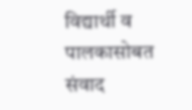विद्यार्थी व पालकासोबत संवाद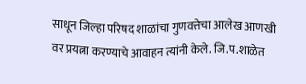साधून जिल्हा परिषद शाळांचा गुणवत्तेचा आलेख आणखी वर प्रयत्ना करण्याचे आवाहन त्यांनी केले. जि.प.शाळेत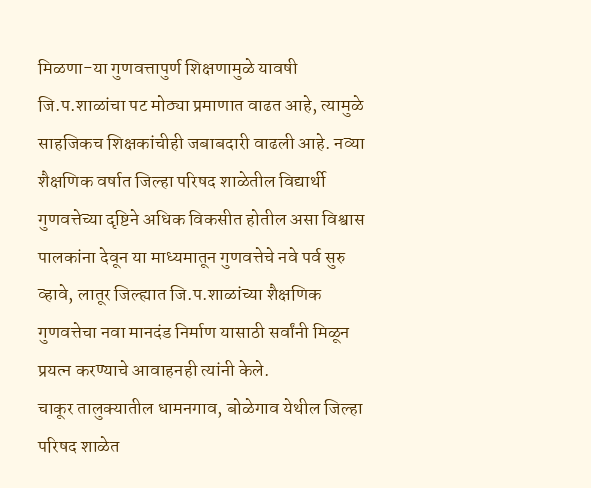मिळणा-या गुणवत्तापुर्ण शिक्षणामुळे यावषी जि.प.शाळांचा पट मोठ्या प्रमाणात वाढत आहे, त्यामुळे साहजिकच शिक्षकांचीही जबाबदारी वाढली आहे. नव्या शैक्षणिक वर्षात जिल्हा परिषद शाळेतील विद्यार्थी गुणवत्तेच्या दृष्टिने अधिक विकसीत होतील असा विश्वास पालकांना देवून या माध्यमातून गुणवत्तेचे नवे पर्व सुरु व्हावे, लातूर जिल्ह्यात जि.प.शाळांच्या शैक्षणिक गुणवत्तेचा नवा मानदंड निर्माण यासाठी सर्वांनी मिळून प्रयत्न करण्याचे आवाहनही त्यांनी केले.
चाकूर तालुक्यातील धामनगाव, बोळेगाव येथील जिल्हा परिषद शाळेत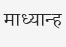माध्यान्ह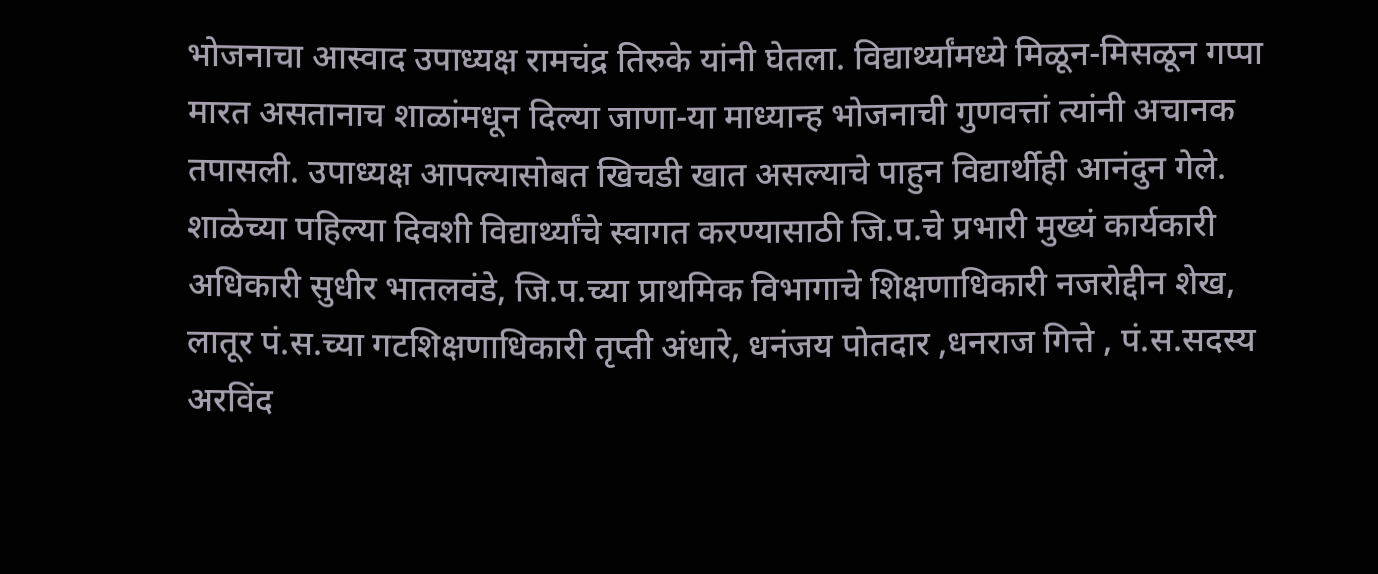भोजनाचा आस्वाद उपाध्यक्ष रामचंद्र तिरुके यांनी घेतला. विद्यार्थ्यांमध्ये मिळून-मिसळून गप्पा मारत असतानाच शाळांमधून दिल्या जाणा-या माध्यान्ह भोजनाची गुणवत्तां त्यांनी अचानक तपासली. उपाध्यक्ष आपल्यासोबत खिचडी खात असल्याचे पाहुन विद्यार्थीही आनंदुन गेले.
शाळेच्या पहिल्या दिवशी विद्यार्थ्यांचे स्वागत करण्यासाठी जि.प.चे प्रभारी मुख्यं कार्यकारी अधिकारी सुधीर भातलवंडे, जि.प.च्या प्राथमिक विभागाचे शिक्षणाधिकारी नजरोद्दीन शेख, लातूर पं.स.च्या गटशिक्षणाधिकारी तृप्ती अंधारे, धनंजय पोतदार ,धनराज गित्ते , पं.स.सदस्य अरविंद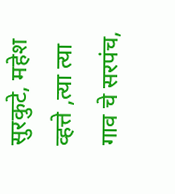सुरकुटे, महेश व्हत्ते ,त्या त्या गाव चे सरपंच,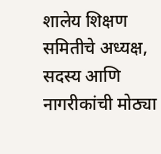शालेय शिक्षण समितीचे अध्यक्ष, सदस्य आणि नागरीकांची मोठ्या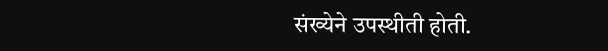संख्येने उपस्थीती होती.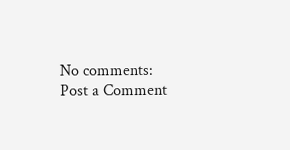No comments:
Post a Comment